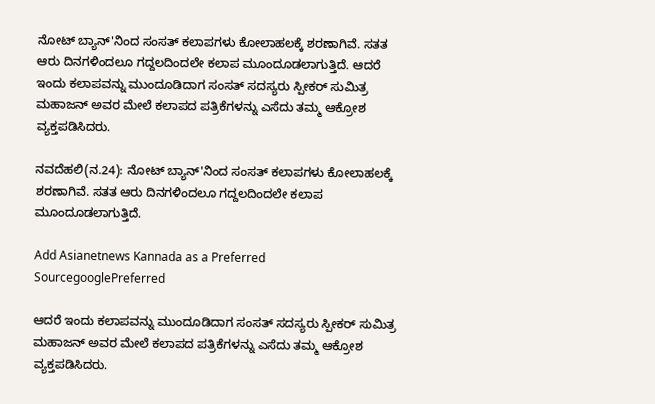ನೋಟ್ ಬ್ಯಾನ್'ನಿಂದ ಸಂಸತ್ ಕಲಾಪಗಳು ಕೋಲಾಹಲಕ್ಕೆ ಶರಣಾಗಿವೆ. ಸತತ ಆರು ದಿನಗಳಿಂದಲೂ ಗದ್ದಲದಿಂದಲೇ ಕಲಾಪ ಮೂಂದೂಡಲಾಗುತ್ತಿದೆ. ಆದರೆ ಇಂದು ಕಲಾಪವನ್ನು ಮುಂದೂಡಿದಾಗ ಸಂಸತ್ ಸದಸ್ಯರು ಸ್ಪೀಕರ್ ಸುಮಿತ್ರ ಮಹಾಜನ್ ಅವರ ಮೇಲೆ ಕಲಾಪದ ಪತ್ರಿಕೆಗಳನ್ನು ಎಸೆದು ತಮ್ಮ ಆಕ್ರೋಶ ವ್ಯಕ್ತಪಡಿಸಿದರು.

ನವದೆಹಲಿ(ನ.24): ನೋಟ್ ಬ್ಯಾನ್'ನಿಂದ ಸಂಸತ್ ಕಲಾಪಗಳು ಕೋಲಾಹಲಕ್ಕೆ ಶರಣಾಗಿವೆ. ಸತತ ಆರು ದಿನಗಳಿಂದಲೂ ಗದ್ದಲದಿಂದಲೇ ಕಲಾಪ ಮೂಂದೂಡಲಾಗುತ್ತಿದೆ.

Add Asianetnews Kannada as a Preferred SourcegooglePreferred

ಆದರೆ ಇಂದು ಕಲಾಪವನ್ನು ಮುಂದೂಡಿದಾಗ ಸಂಸತ್ ಸದಸ್ಯರು ಸ್ಪೀಕರ್ ಸುಮಿತ್ರ ಮಹಾಜನ್ ಅವರ ಮೇಲೆ ಕಲಾಪದ ಪತ್ರಿಕೆಗಳನ್ನು ಎಸೆದು ತಮ್ಮ ಆಕ್ರೋಶ ವ್ಯಕ್ತಪಡಿಸಿದರು.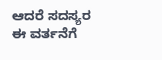ಆದರೆ ಸದಸ್ಯರ ಈ ವರ್ತನೆಗೆ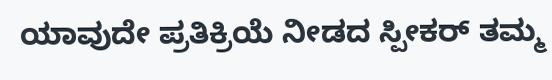ಯಾವುದೇ ಪ್ರತಿಕ್ರಿಯೆ ನೀಡದ ಸ್ಪೀಕರ್ ತಮ್ಮ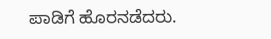ಪಾಡಿಗೆ ಹೊರನಡೆದರು.